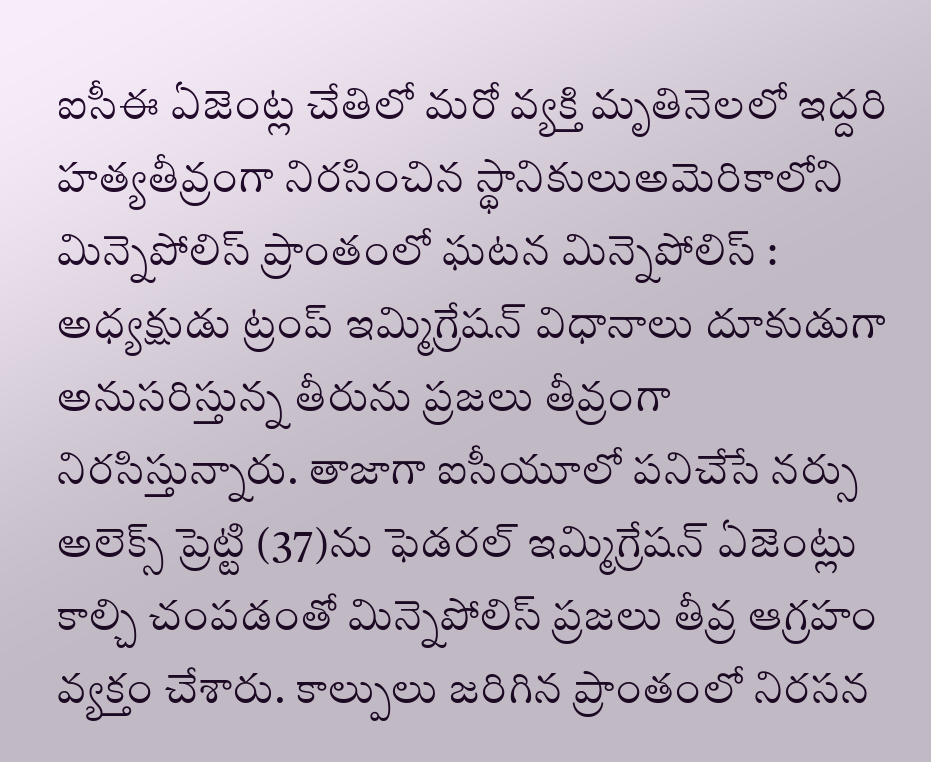ఐసీఈ ఏజెంట్ల చేతిలో మరో వ్యక్తి మృతినెలలో ఇద్దరి హత్యతీవ్రంగా నిరసించిన స్థానికులుఅమెరికాలోని మిన్నెపోలిస్ ప్రాంతంలో ఘటన మిన్నెపోలిస్ : అధ్యక్షుడు ట్రంప్ ఇమ్మిగ్రేషన్ విధానాలు దూకుడుగా అనుసరిస్తున్న తీరును ప్రజలు తీవ్రంగా నిరసిస్తున్నారు. తాజాగా ఐసీయూలో పనిచేసే నర్సు అలెక్స్ ప్రెట్టి (37)ను ఫెడరల్ ఇమ్మిగ్రేషన్ ఏజెంట్లు కాల్చి చంపడంతో మిన్నెపోలిస్ ప్రజలు తీవ్ర ఆగ్రహం వ్యక్తం చేశారు. కాల్పులు జరిగిన ప్రాంతంలో నిరసన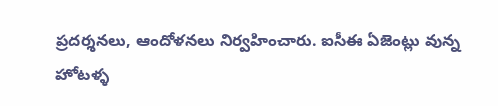ప్రదర్శనలు, ఆందోళనలు నిర్వహించారు. ఐసీఈ ఏజెంట్లు వున్న హోటళ్ళ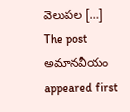వెలుపల […]
The post అమానవీయం appeared first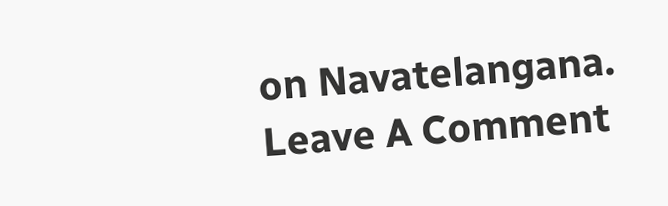on Navatelangana.
Leave A Comment